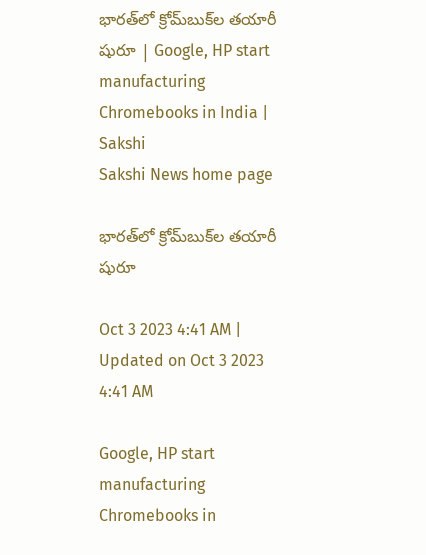భారత్‌లో క్రోమ్‌బుక్‌ల తయారీ షురూ | Google, HP start manufacturing Chromebooks in India | Sakshi
Sakshi News home page

భారత్‌లో క్రోమ్‌బుక్‌ల తయారీ షురూ

Oct 3 2023 4:41 AM | Updated on Oct 3 2023 4:41 AM

Google, HP start manufacturing Chromebooks in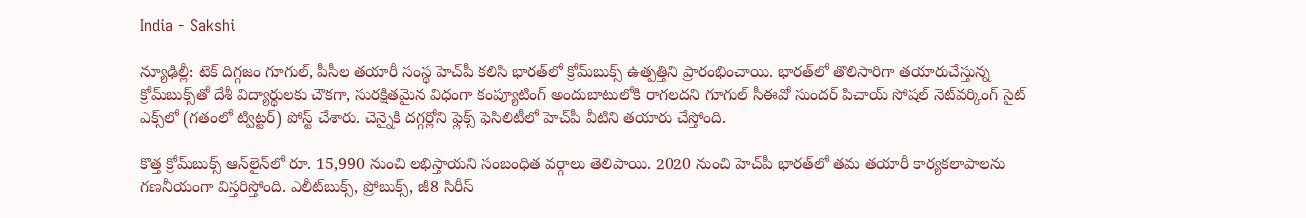India - Sakshi

న్యూఢిల్లీ: టెక్‌ దిగ్గజం గూగుల్, పీసీల తయారీ సంస్థ హెచ్‌పీ కలిసి భారత్‌లో క్రోమ్‌బుక్స్‌ ఉత్పత్తిని ప్రారంభించాయి. భారత్‌లో తొలిసారిగా తయారుచేస్తున్న క్రోమ్‌బుక్స్‌తో దేశీ విద్యార్థులకు చౌకగా, సురక్షితమైన విధంగా కంప్యూటింగ్‌ అందుబాటులోకి రాగలదని గూగుల్‌ సీఈవో సుందర్‌ పిచాయ్‌ సోషల్‌ నెట్‌వర్కింగ్‌ సైట్‌ ఎక్స్‌లో (గతంలో ట్విట్టర్‌) పోస్ట్‌ చేశారు. చెన్నైకి దగ్గర్లోని ఫ్లెక్స్‌ ఫెసిలిటీలో హెచ్‌పీ వీటిని తయారు చేస్తోంది.

కొత్త క్రోమ్‌బుక్స్‌ ఆన్‌లైన్‌లో రూ. 15,990 నుంచి లభిస్తాయని సంబంధిత వర్గాలు తెలిపాయి. 2020 నుంచి హెచ్‌పీ భారత్‌లో తమ తయారీ కార్యకలాపాలను గణనీయంగా విస్తరిస్తోంది. ఎలీట్‌బుక్స్, ప్రోబుక్స్, జీ8 సిరీస్‌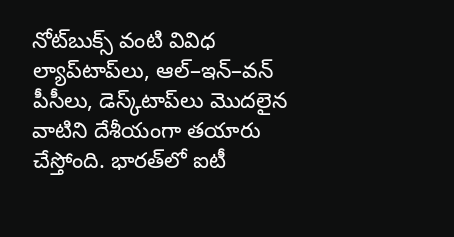నోట్‌బుక్స్‌ వంటి వివిధ ల్యాప్‌టాప్‌లు, ఆల్‌–ఇన్‌–వన్‌ పీసీలు, డెస్క్‌టాప్‌లు మొదలైన వాటిని దేశీయంగా తయారు చేస్తోంది. భారత్‌లో ఐటీ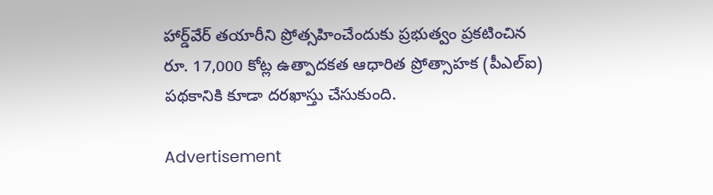హార్డ్‌వేర్‌ తయారీని ప్రోత్సహించేందుకు ప్రభుత్వం ప్రకటించిన రూ. 17,000 కోట్ల ఉత్పాదకత ఆధారిత ప్రోత్సాహక (పీఎల్‌ఐ) పథకానికి కూడా దరఖాస్తు చేసుకుంది.

Advertisement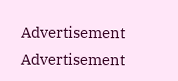Advertisement
Advertisement